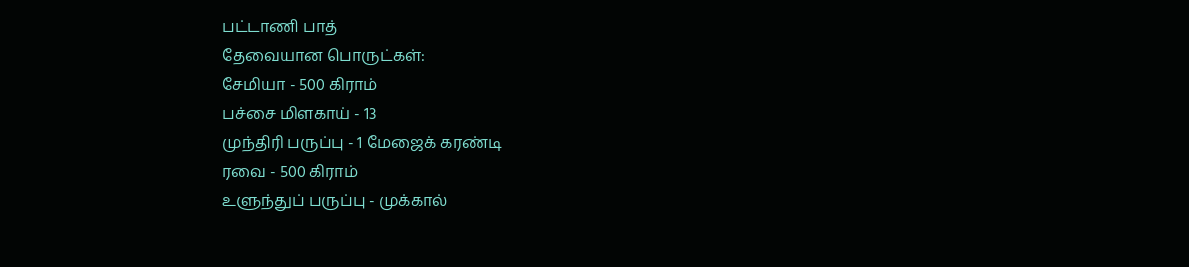பட்டாணி பாத்
தேவையான பொருட்கள்:
சேமியா - 500 கிராம்
பச்சை மிளகாய் - 13
முந்திரி பருப்பு - 1 மேஜைக் கரண்டி
ரவை - 500 கிராம்
உளுந்துப் பருப்பு - முக்கால்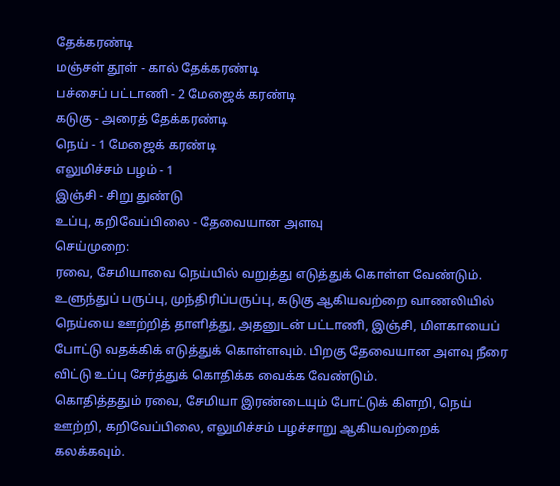தேக்கரண்டி
மஞ்சள் தூள் - கால் தேக்கரண்டி
பச்சைப் பட்டாணி - 2 மேஜைக் கரண்டி
கடுகு - அரைத் தேக்கரண்டி
நெய் - 1 மேஜைக் கரண்டி
எலுமிச்சம் பழம் - 1
இஞ்சி - சிறு துண்டு
உப்பு, கறிவேப்பிலை - தேவையான அளவு
செய்முறை:
ரவை, சேமியாவை நெய்யில் வறுத்து எடுத்துக் கொள்ள வேண்டும். உளுந்துப் பருப்பு, முந்திரிப்பருப்பு, கடுகு ஆகியவற்றை வாணலியில் நெய்யை ஊற்றித் தாளித்து, அதனுடன் பட்டாணி, இஞ்சி, மிளகாயைப் போட்டு வதக்கிக் எடுத்துக் கொள்ளவும். பிறகு தேவையான அளவு நீரை விட்டு உப்பு சேர்த்துக் கொதிக்க வைக்க வேண்டும்.
கொதித்ததும் ரவை, சேமியா இரண்டையும் போட்டுக் கிளறி, நெய் ஊற்றி, கறிவேப்பிலை, எலுமிச்சம் பழச்சாறு ஆகியவற்றைக் கலக்கவும்.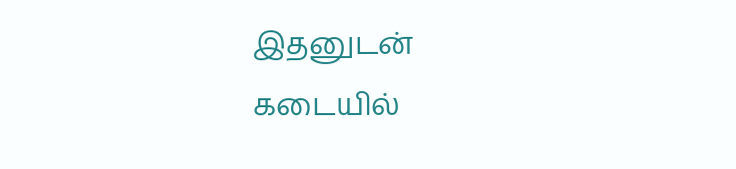இதனுடன் கடையில்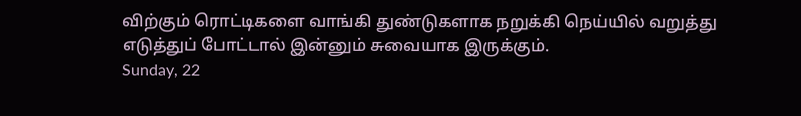விற்கும் ரொட்டிகளை வாங்கி துண்டுகளாக நறுக்கி நெய்யில் வறுத்து எடுத்துப் போட்டால் இன்னும் சுவையாக இருக்கும்.
Sunday, 22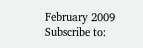February 2009
Subscribe to: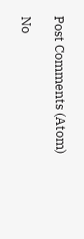Post Comments (Atom)

No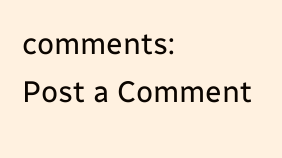comments:
Post a Comment